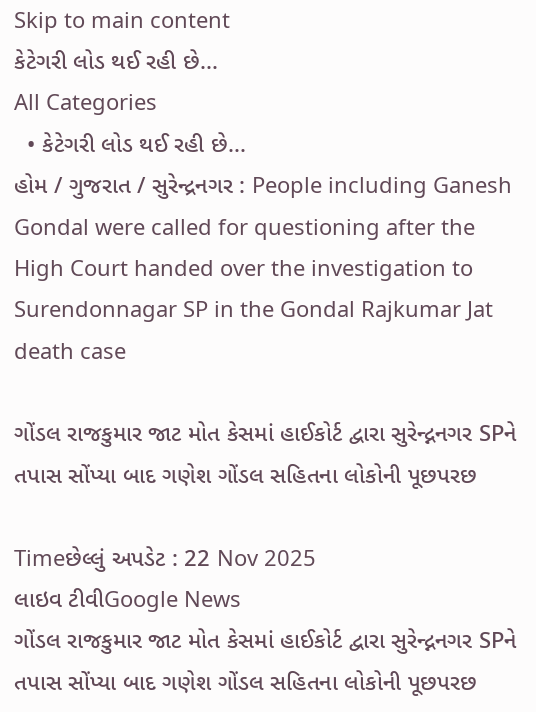Skip to main content
કેટેગરી લોડ થઈ રહી છે...
All Categories
  • કેટેગરી લોડ થઈ રહી છે...
હોમ / ગુજરાત / સુરેન્દ્રનગર : People including Ganesh Gondal were called for questioning after the High Court handed over the investigation to Surendonnagar SP in the Gondal Rajkumar Jat death case

ગોંડલ રાજકુમાર જાટ મોત કેસમાં હાઈકોર્ટ દ્વારા સુરેન્દ્નનગર SPને તપાસ સોંપ્યા બાદ ગણેશ ગોંડલ સહિતના લોકોની પૂછપરછ

Timeછેલ્લું અપડેટ : 22 Nov 2025
લાઇવ ટીવીGoogle News
ગોંડલ રાજકુમાર જાટ મોત કેસમાં હાઈકોર્ટ દ્વારા સુરેન્દ્નનગર SPને તપાસ સોંપ્યા બાદ ગણેશ ગોંડલ સહિતના લોકોની પૂછપરછ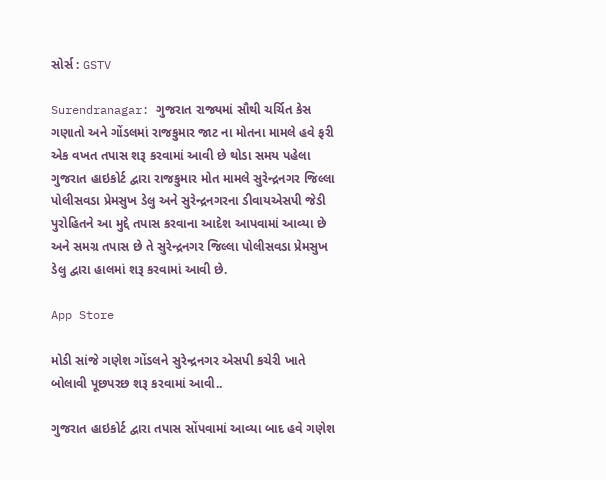સોર્સ : GSTV

Surendranagar: ગુજરાત રાજ્યમાં સૌથી ચર્ચિત કેસ ગણાતો અને ગોંડલમાં રાજકુમાર જાટ ના મોતના મામલે હવે ફરી એક વખત તપાસ શરૂ કરવામાં આવી છે થોડા સમય પહેલા ગુજરાત હાઇકોર્ટ દ્વારા રાજકુમાર મોત મામલે સુરેન્દ્રનગર જિલ્લા પોલીસવડા પ્રેમસુખ ડેલુ અને સુરેન્દ્રનગરના ડીવાયએસપી જેડી પુરોહિતને આ મુદ્દે તપાસ કરવાના આદેશ આપવામાં આવ્યા છે અને સમગ્ર તપાસ છે તે સુરેન્દ્રનગર જિલ્લા પોલીસવડા પ્રેમસુખ ડેલુ દ્વારા હાલમાં શરૂ કરવામાં આવી છે.

App Store

મોડી સાંજે ગણેશ ગોંડલને સુરેન્દ્રનગર એસપી કચેરી ખાતે બોલાવી પૂછપરછ શરૂ કરવામાં આવી..

ગુજરાત હાઇકોર્ટ દ્વારા તપાસ સોંપવામાં આવ્યા બાદ હવે ગણેશ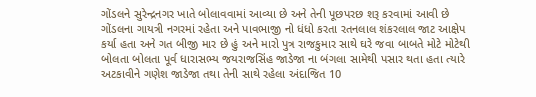ગોંડલને સુરેન્દ્રનગર ખાતે બોલાવવામાં આવ્યા છે અને તેની પૂછપરછ શરૂ કરવામાં આવી છે ગોંડલના ગાયત્રી નગરમાં રહેતા અને પાવભાજી નો ધંધો કરતા રતનલાલ શંકરલાલ જાટ આક્ષેપ કર્યા હતા અને ગત બીજી માર છે હું અને મારો પુત્ર રાજકુમાર સાથે ઘરે જવા બાબતે મોટે મોટેથી બોલતા બોલતા પૂર્વ ધારાસભ્ય જયરાજસિંહ જાડેજા ના બંગલા સામેથી પસાર થતા હતા ત્યારે અટકાવીને ગણેશ જાડેજા તથા તેની સાથે રહેલા અંદાજિત 10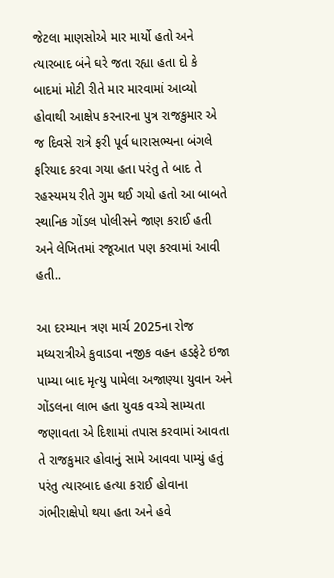જેટલા માણસોએ માર માર્યો હતો અને ત્યારબાદ બંને ઘરે જતા રહ્યા હતા દો કે બાદમાં મોટી રીતે માર મારવામાં આવ્યો હોવાથી આક્ષેપ કરનારના પુત્ર રાજકુમાર એ જ દિવસે રાત્રે ફરી પૂર્વ ધારાસભ્યના બંગલે ફરિયાદ કરવા ગયા હતા પરંતુ તે બાદ તે રહસ્યમય રીતે ગુમ થઈ ગયો હતો આ બાબતે સ્થાનિક ગોંડલ પોલીસને જાણ કરાઈ હતી અને લેખિતમાં રજૂઆત પણ કરવામાં આવી હતી..

આ દરમ્યાન ત્રણ માર્ચ 2025ના રોજ મધ્યરાત્રીએ કુવાડવા નજીક વહન હડફેટે ઇજા પામ્યા બાદ મૃત્યુ પામેલા અજાણ્યા યુવાન અને ગોંડલના લાભ હતા યુવક વચ્ચે સામ્યતા જણાવતા એ દિશામાં તપાસ કરવામાં આવતા તે રાજકુમાર હોવાનું સામે આવવા પામ્યું હતું પરંતુ ત્યારબાદ હત્યા કરાઈ હોવાના ગંભીરાક્ષેપો થયા હતા અને હવે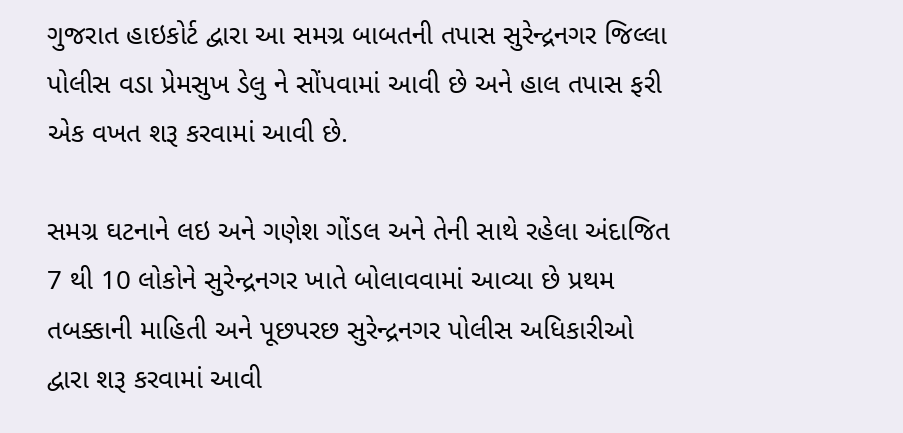ગુજરાત હાઇકોર્ટ દ્વારા આ સમગ્ર બાબતની તપાસ સુરેન્દ્રનગર જિલ્લા પોલીસ વડા પ્રેમસુખ ડેલુ ને સોંપવામાં આવી છે અને હાલ તપાસ ફરી એક વખત શરૂ કરવામાં આવી છે.

સમગ્ર ઘટનાને લઇ અને ગણેશ ગોંડલ અને તેની સાથે રહેલા અંદાજિત 7 થી 10 લોકોને સુરેન્દ્રનગર ખાતે બોલાવવામાં આવ્યા છે પ્રથમ તબક્કાની માહિતી અને પૂછપરછ સુરેન્દ્રનગર પોલીસ અધિકારીઓ દ્વારા શરૂ કરવામાં આવી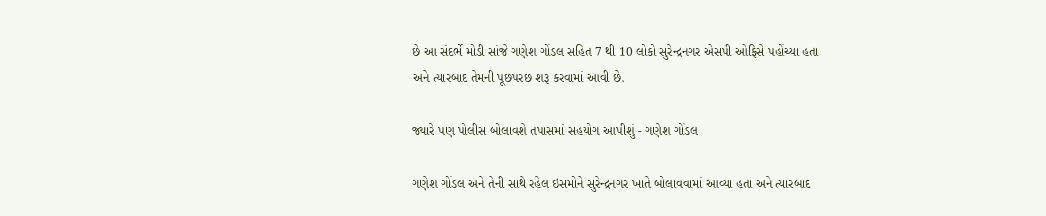છે આ સંદર્ભે મોડી સાંજે ગણેશ ગોંડલ સહિત 7 થી 10 લોકો સુરેન્દ્રનગર એસપી ઓફિસે પહોંચ્યા હતા અને ત્યારબાદ તેમની પૂછપરછ શરૂ કરવામાં આવી છે.

જ્યારે પણ પોલીસ બોલાવશે તપાસમાં સહયોગ આપીશું - ગણેશ ગોંડલ

ગણેશ ગોંડલ અને તેની સાથે રહેલ ઇસમોને સુરેન્દ્રનગર ખાતે બોલાવવામાં આવ્યા હતા અને ત્યારબાદ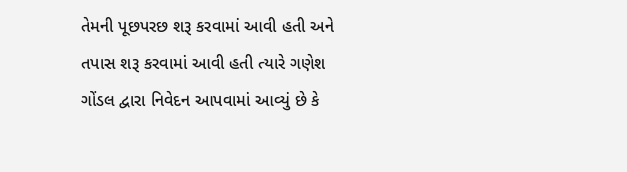તેમની પૂછપરછ શરૂ કરવામાં આવી હતી અને તપાસ શરૂ કરવામાં આવી હતી ત્યારે ગણેશ ગોંડલ દ્વારા નિવેદન આપવામાં આવ્યું છે કે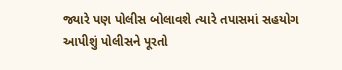જ્યારે પણ પોલીસ બોલાવશે ત્યારે તપાસમાં સહયોગ આપીશું પોલીસને પૂરતો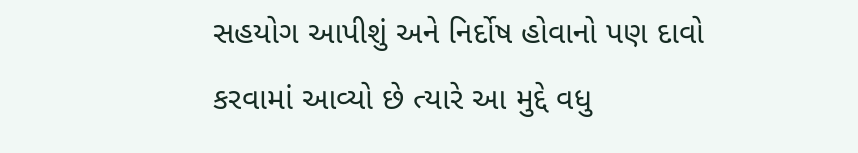સહયોગ આપીશું અને નિર્દોષ હોવાનો પણ દાવો કરવામાં આવ્યો છે ત્યારે આ મુદ્દે વધુ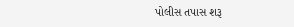પોલીસ તપાસ શરૂ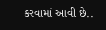કરવામાં આવી છે..